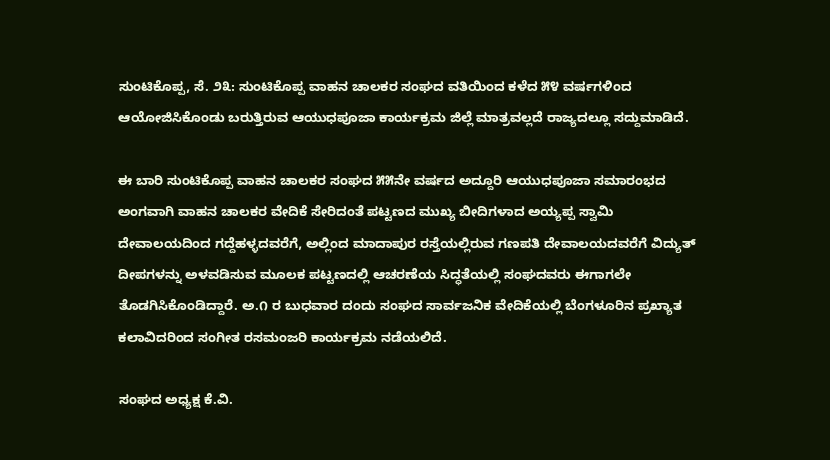ಸುಂಟಿಕೊಪ್ಪ, ಸೆ. ೨೩: ಸುಂಟಿಕೊಪ್ಪ ವಾಹನ ಚಾಲಕರ ಸಂಘದ ವತಿಯಿಂದ ಕಳೆದ ೫೪ ವರ್ಷಗಳಿಂದ ಆಯೋಜಿಸಿಕೊಂಡು ಬರುತ್ತಿರುವ ಆಯುಧಪೂಜಾ ಕಾರ್ಯಕ್ರಮ ಜಿಲ್ಲೆ ಮಾತ್ರವಲ್ಲದೆ ರಾಜ್ಯದಲ್ಲೂ ಸದ್ದುಮಾಡಿದೆ.

ಈ ಬಾರಿ ಸುಂಟಿಕೊಪ್ಪ ವಾಹನ ಚಾಲಕರ ಸಂಘದ ೫೫ನೇ ವರ್ಷದ ಅದ್ದೂರಿ ಆಯುಧಪೂಜಾ ಸಮಾರಂಭದ ಅಂಗವಾಗಿ ವಾಹನ ಚಾಲಕರ ವೇದಿಕೆ ಸೇರಿದಂತೆ ಪಟ್ಟಣದ ಮುಖ್ಯ ಬೀದಿಗಳಾದ ಅಯ್ಯಪ್ಪ ಸ್ವಾಮಿ ದೇವಾಲಯದಿಂದ ಗದ್ದೆಹಳ್ಳದವರೆಗೆ, ಅಲ್ಲಿಂದ ಮಾದಾಪುರ ರಸ್ತೆಯಲ್ಲಿರುವ ಗಣಪತಿ ದೇವಾಲಯದವರೆಗೆ ವಿದ್ಯುತ್ ದೀಪಗಳನ್ನು ಅಳವಡಿಸುವ ಮೂಲಕ ಪಟ್ಟಣದಲ್ಲಿ ಆಚರಣೆಯ ಸಿದ್ಧತೆಯಲ್ಲಿ ಸಂಘದವರು ಈಗಾಗಲೇ ತೊಡಗಿಸಿಕೊಂಡಿದ್ದಾರೆ. ಅ.೧ ರ ಬುಧವಾರ ದಂದು ಸಂಘದ ಸಾರ್ವಜನಿಕ ವೇದಿಕೆಯಲ್ಲಿ ಬೆಂಗಳೂರಿನ ಪ್ರಖ್ಯಾತ ಕಲಾವಿದರಿಂದ ಸಂಗೀತ ರಸಮಂಜರಿ ಕಾರ್ಯಕ್ರಮ ನಡೆಯಲಿದೆ.

ಸಂಘದ ಅಧ್ಯಕ್ಷ ಕೆ.ವಿ.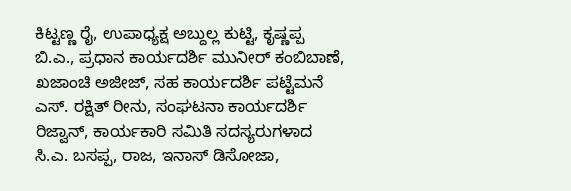ಕಿಟ್ಟಣ್ಣ ರೈ, ಉಪಾಧ್ಯಕ್ಷ ಅಬ್ದುಲ್ಲ ಕುಟ್ಟಿ, ಕೃಷ್ಣಪ್ಪ ಬಿ.ಎ., ಪ್ರಧಾನ ಕಾರ್ಯದರ್ಶಿ ಮುನೀರ್ ಕಂಬಿಬಾಣೆ, ಖಜಾಂಚಿ ಅಜೀಜ್, ಸಹ ಕಾರ್ಯದರ್ಶಿ ಪಟ್ಟೆಮನೆ ಎಸ್. ರಕ್ಷಿತ್ ರೀನು, ಸಂಘಟನಾ ಕಾರ್ಯದರ್ಶಿ ರಿಜ್ವಾನ್, ಕಾರ್ಯಕಾರಿ ಸಮಿತಿ ಸದಸ್ಯರುಗಳಾದ ಸಿ.ಎ. ಬಸಪ್ಪ, ರಾಜ, ಇನಾಸ್ ಡಿಸೋಜಾ,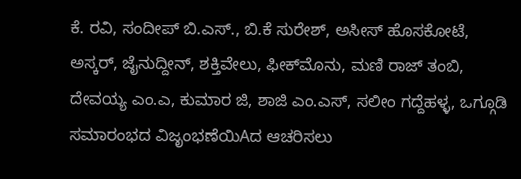ಕೆ. ರವಿ, ಸಂದೀಪ್ ಬಿ.ಎಸ್., ಬಿ.ಕೆ ಸುರೇಶ್, ಅಸೀಸ್ ಹೊಸಕೋಟೆ, ಅಸ್ಕರ್, ಜೈನುದ್ದೀನ್, ಶಕ್ತಿವೇಲು, ಫೀಕ್‌ಮೊನು, ಮಣಿ ರಾಜ್ ತಂಬಿ, ದೇವಯ್ಯ ಎಂ.ಎ, ಕುಮಾರ ಜಿ, ಶಾಜಿ ಎಂ.ಎಸ್, ಸಲೀಂ ಗದ್ದೆಹಳ್ಳ, ಒಗ್ಗೂಡಿ ಸಮಾರಂಭದ ವಿಜೃಂಭಣೆಯಿAದ ಆಚರಿಸಲು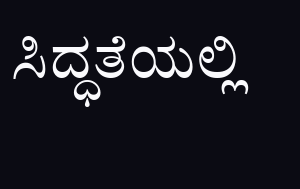ಸಿದ್ಧತೆಯಲ್ಲಿ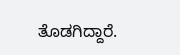ತೊಡಗಿದ್ದಾರೆ.